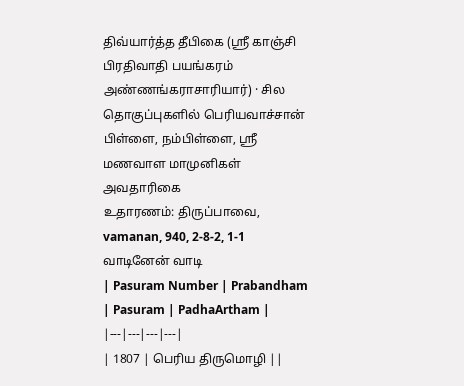திவ்யார்த்த தீபிகை (ஸ்ரீ காஞ்சி பிரதிவாதி பயங்கரம் அண்ணங்கராசாரியார்) · சில தொகுப்புகளில் பெரியவாச்சான் பிள்ளை, நம்பிள்ளை, ஸ்ரீ மணவாள மாமுனிகள் அவதாரிகை
உதாரணம்: திருப்பாவை, vamanan, 940, 2-8-2, 1-1 வாடினேன் வாடி
| Pasuram Number | Prabandham | Pasuram | PadhaArtham |
|---|---|---|---|
| 1807 | பெரிய திருமொழி ||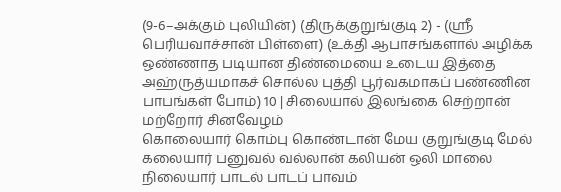(9-6–அக்கும் புலியின்) (திருக்குறுங்குடி 2) - (ஸ்ரீ பெரியவாச்சான் பிள்ளை) (உக்தி ஆபாசங்களால் அழிக்க ஒண்ணாத படியான திண்மையை உடைய இத்தை அஹ்ருத்யமாகச் சொல்ல புத்தி பூர்வகமாகப் பண்ணின பாபங்கள் போம்) 10 | சிலையால் இலங்கை செற்றான் மற்றோர் சினவேழம்
கொலையார் கொம்பு கொண்டான் மேய குறுங்குடி மேல்
கலையார் பனுவல் வல்லான் கலியன் ஒலி மாலை
நிலையார் பாடல் பாடப் பாவம்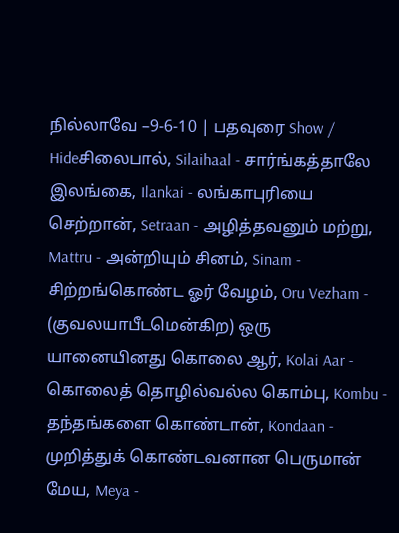நில்லாவே –9-6-10 | பதவுரை Show / Hideசிலைபால், Silaihaal - சார்ங்கத்தாலே இலங்கை, Ilankai - லங்காபுரியை செற்றான், Setraan - அழித்தவனும் மற்று, Mattru - அன்றியும் சினம், Sinam - சிற்றங்கொண்ட ஓர் வேழம், Oru Vezham - (குவலயாபீடமென்கிற) ஒரு யானையினது கொலை ஆர், Kolai Aar - கொலைத் தொழில்வல்ல கொம்பு, Kombu - தந்தங்களை கொண்டான், Kondaan - முறித்துக் கொண்டவனான பெருமான் மேய, Meya -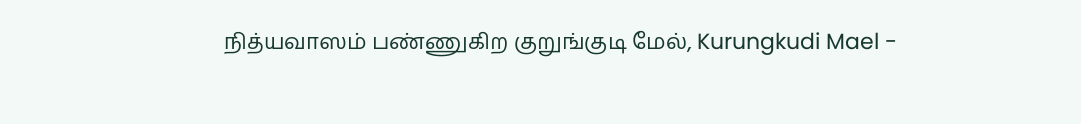நித்யவாஸம் பண்ணுகிற குறுங்குடி மேல், Kurungkudi Mael -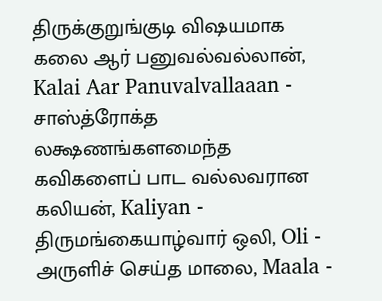திருக்குறுங்குடி விஷயமாக கலை ஆர் பனுவல்வல்லான், Kalai Aar Panuvalvallaaan - சாஸ்த்ரோக்த லக்ஷணங்களமைந்த கவிகளைப் பாட வல்லவரான கலியன், Kaliyan - திருமங்கையாழ்வார் ஒலி, Oli - அருளிச் செய்த மாலை, Maala -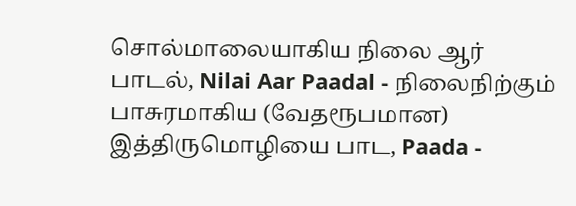சொல்மாலையாகிய நிலை ஆர் பாடல், Nilai Aar Paadal - நிலைநிற்கும் பாசுரமாகிய (வேதரூபமான) இத்திருமொழியை பாட, Paada -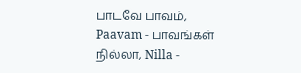பாடவே பாவம், Paavam - பாவங்கள் நில்லா, Nilla -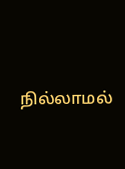நில்லாமல்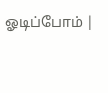ஓடிப்போம் |